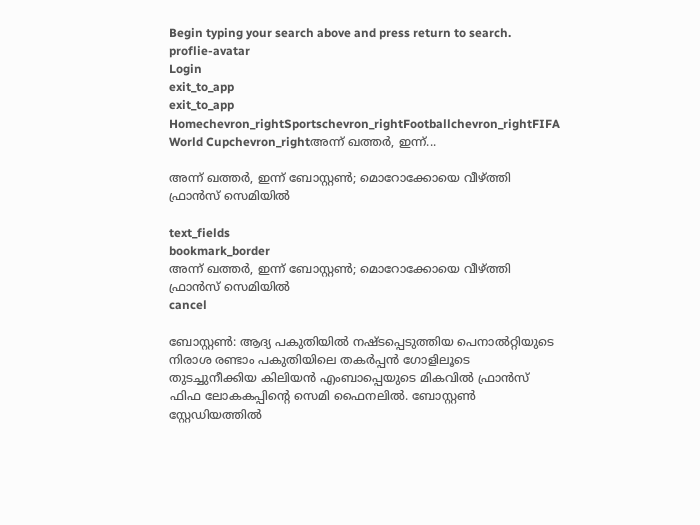Begin typing your search above and press return to search.
proflie-avatar
Login
exit_to_app
exit_to_app
Homechevron_rightSportschevron_rightFootballchevron_rightFIFA World Cupchevron_rightഅന്ന് ഖത്തർ, ഇന്ന്...

അന്ന് ഖത്തർ, ഇന്ന് ബോസ്റ്റൺ; മൊറോക്കോയെ വീഴ്ത്തി ഫ്രാൻസ് സെമിയിൽ

text_fields
bookmark_border
അന്ന് ഖത്തർ, ഇന്ന് ബോസ്റ്റൺ; മൊറോക്കോയെ വീഴ്ത്തി ഫ്രാൻസ് സെമിയിൽ
cancel

ബോസ്റ്റൺ: ആദ്യ പകുതിയിൽ നഷ്ടപ്പെടുത്തിയ പെനാൽറ്റിയുടെ നിരാശ രണ്ടാം പകുതിയിലെ തകർപ്പൻ ഗോളിലൂടെ തുടച്ചുനീക്കിയ കിലിയൻ എംബാപ്പെയുടെ മികവിൽ ഫ്രാൻസ് ഫിഫ ലോകകപ്പിന്റെ സെമി ഫൈനലിൽ. ബോസ്റ്റൺ സ്റ്റേഡിയത്തിൽ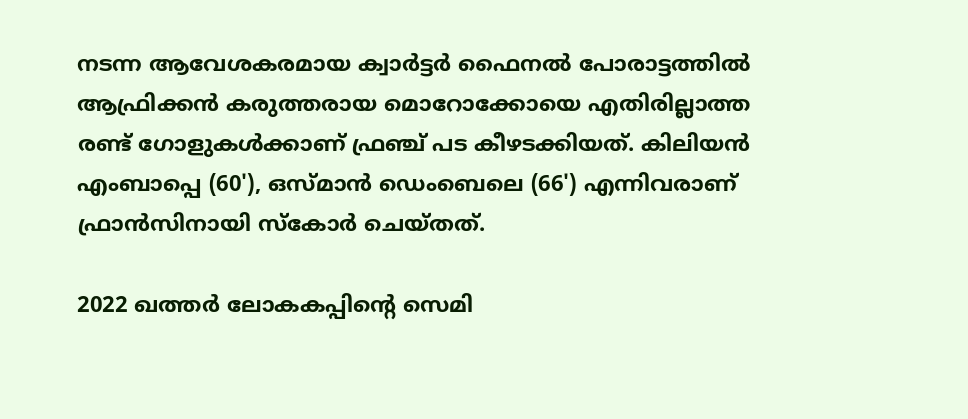നടന്ന ആവേശകരമായ ക്വാർട്ടർ ഫൈനൽ പോരാട്ടത്തിൽ ആഫ്രിക്കൻ കരുത്തരായ മൊറോക്കോയെ എതിരില്ലാത്ത രണ്ട് ഗോളുകൾക്കാണ് ഫ്രഞ്ച് പട കീഴടക്കിയത്. കിലിയൻ എംബാപ്പെ (60'), ഒസ്മാൻ ഡെംബെലെ (66') എന്നിവരാണ് ഫ്രാൻസിനായി സ്കോർ ചെയ്തത്.

2022 ഖത്തർ ലോകകപ്പിന്റെ സെമി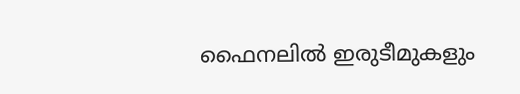ഫൈനലിൽ ഇരുടീമുകളും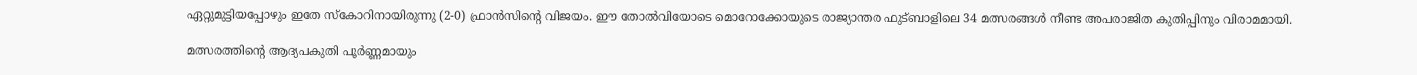ഏറ്റുമുട്ടിയപ്പോഴും ഇതേ സ്കോറിനായിരുന്നു (2-0) ഫ്രാൻസിന്റെ വിജയം. ഈ തോൽവിയോടെ മൊറോക്കോയുടെ രാജ്യാന്തര ഫുട്ബാളിലെ 34 മത്സരങ്ങൾ നീണ്ട അപരാജിത കുതിപ്പിനും വിരാമമായി.

മത്സരത്തിന്റെ ആദ്യപകുതി പൂർണ്ണമായും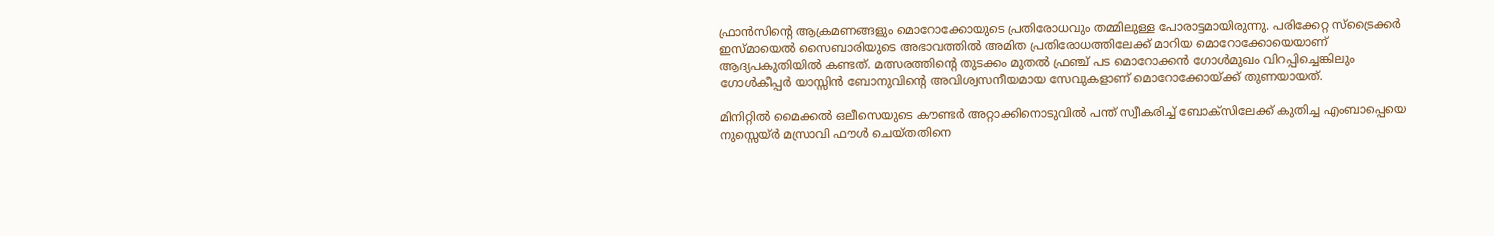ഫ്രാൻസിന്റെ ആക്രമണങ്ങളും മൊറോക്കോയുടെ പ്രതിരോധവും തമ്മിലുള്ള പോരാട്ടമായിരുന്നു. പരിക്കേറ്റ സ്ട്രൈക്കർ ഇസ്മായെൽ സൈബാരിയുടെ അഭാവത്തിൽ അമിത പ്രതിരോധത്തിലേക്ക് മാറിയ മൊറോക്കോയെയാണ് ആദ്യപകുതിയിൽ കണ്ടത്. മത്സരത്തിന്റെ തുടക്കം മുതൽ ഫ്രഞ്ച് പട മൊറോക്കൻ ഗോൾമുഖം വിറപ്പിച്ചെങ്കിലും ഗോൾകീപ്പർ യാസ്സിൻ ബോനുവിന്റെ അവിശ്വസനീയമായ സേവുകളാണ് മൊറോക്കോയ്ക്ക് തുണയായത്.

മിനിറ്റിൽ മൈക്കൽ ഒലീസെയുടെ കൗണ്ടർ അറ്റാക്കിനൊടുവിൽ പന്ത് സ്വീകരിച്ച് ബോക്സിലേക്ക് കുതിച്ച എംബാപ്പെയെ നുസ്സെയ്‍ർ മസ്രാവി ഫൗൾ ചെയ്തതിനെ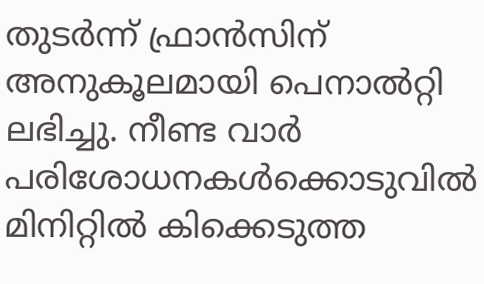തുടർന്ന് ഫ്രാൻസിന് അനുകൂലമായി പെനാൽറ്റി ലഭിച്ചു. നീണ്ട വാർ പരിശോധനകൾക്കൊടുവിൽ മിനിറ്റിൽ കിക്കെടുത്ത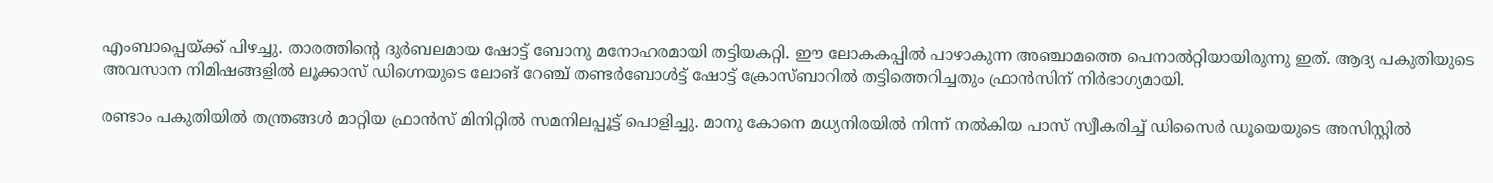എംബാപ്പെയ്ക്ക് പിഴച്ചു. താരത്തിന്റെ ദുർബലമായ ഷോട്ട് ബോനു മനോഹരമായി തട്ടിയകറ്റി. ഈ ലോകകപ്പിൽ പാഴാകുന്ന അഞ്ചാമത്തെ പെനാൽറ്റിയായിരുന്നു ഇത്. ആദ്യ പകുതിയുടെ അവസാന നിമിഷങ്ങളിൽ ലൂക്കാസ് ഡിഗ്നെയുടെ ലോങ് റേഞ്ച് തണ്ടർബോൾട്ട് ഷോട്ട് ക്രോസ്ബാറിൽ തട്ടിത്തെറിച്ചതും ഫ്രാൻസിന് നിർഭാഗ്യമായി.

രണ്ടാം പകുതിയിൽ തന്ത്രങ്ങൾ മാറ്റിയ ഫ്രാൻസ് മിനിറ്റിൽ സമനിലപ്പൂട്ട് പൊളിച്ചു. മാനു കോനെ മധ്യനിരയിൽ നിന്ന് നൽകിയ പാസ് സ്വീകരിച്ച് ഡിസൈർ ഡൂയെയുടെ അസിസ്റ്റിൽ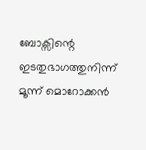ബോക്സിന്റെ ഇടതുഭാഗത്തുനിന്ന് മൂന്ന് മൊറോക്കൻ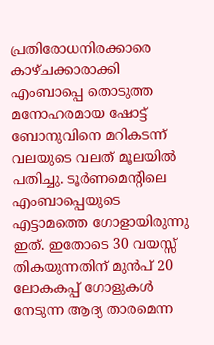പ്രതിരോധനിരക്കാരെ കാഴ്ചക്കാരാക്കി എംബാപ്പെ തൊടുത്ത മനോഹരമായ ഷോട്ട് ബോനുവിനെ മറികടന്ന് വലയുടെ വലത് മൂലയിൽ പതിച്ചു. ടൂർണമെന്റിലെ എംബാപ്പെയുടെ എട്ടാമത്തെ ഗോളായിരുന്നു ഇത്. ഇതോടെ 30 വയസ്സ് തികയുന്നതിന് മുൻപ് 20 ലോകകപ്പ് ഗോളുകൾ നേടുന്ന ആദ്യ താരമെന്ന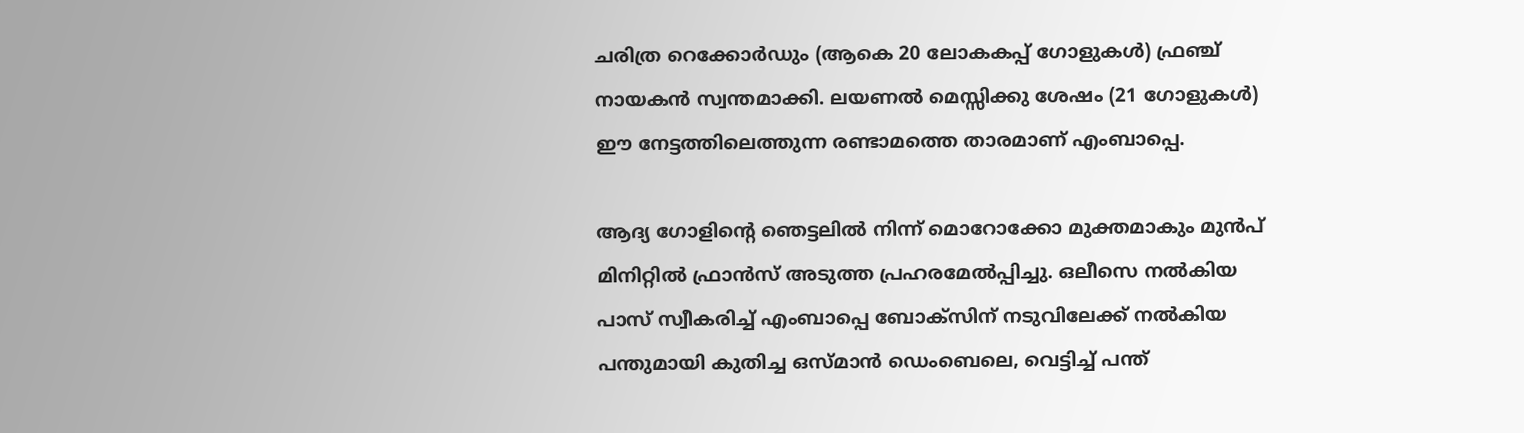ചരിത്ര റെക്കോർഡും (ആകെ 20 ലോകകപ്പ് ഗോളുകൾ) ഫ്രഞ്ച് നായകൻ സ്വന്തമാക്കി. ലയണൽ മെസ്സിക്കു ശേഷം (21 ഗോളുകൾ) ഈ നേട്ടത്തിലെത്തുന്ന രണ്ടാമത്തെ താരമാണ് എംബാപ്പെ.

ആദ്യ ഗോളിന്റെ ഞെട്ടലിൽ നിന്ന് മൊറോക്കോ മുക്തമാകും മുൻപ് മിനിറ്റിൽ ഫ്രാൻസ് അടുത്ത പ്രഹരമേൽപ്പിച്ചു. ഒലീസെ നൽകിയ പാസ് സ്വീകരിച്ച് എംബാപ്പെ ബോക്സിന് നടുവിലേക്ക് നൽകിയ പന്തുമായി കുതിച്ച ഒസ്മാൻ ഡെംബെലെ, വെട്ടിച്ച് പന്ത്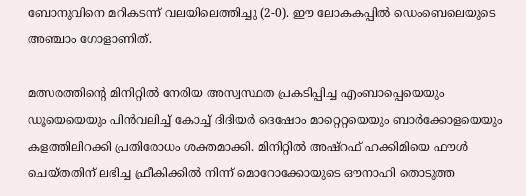ബോനുവിനെ മറികടന്ന് വലയിലെത്തിച്ചു (2-0). ഈ ലോകകപ്പിൽ ഡെംബെലെയുടെ അഞ്ചാം ഗോളാണിത്.

മത്സരത്തിന്റെ മിനിറ്റിൽ നേരിയ അസ്വസ്ഥത പ്രകടിപ്പിച്ച എംബാപ്പെയെയും ഡൂയെയെയും പിൻവലിച്ച് കോച്ച് ദിദിയർ ദെഷോം മാറ്റെറ്റയെയും ബാർക്കോളയെയും കളത്തിലിറക്കി പ്രതിരോധം ശക്തമാക്കി. മിനിറ്റിൽ അഷ്റഫ് ഹക്കിമിയെ ഫൗൾ ചെയ്തതിന് ലഭിച്ച ഫ്രീകിക്കിൽ നിന്ന് മൊറോക്കോയുടെ ഔനാഹി തൊടുത്ത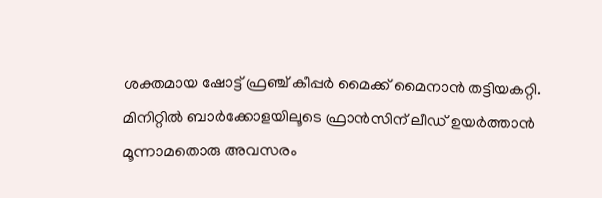ശക്തമായ ഷോട്ട് ഫ്രഞ്ച് കീപ്പർ മൈക്ക് മൈനാൻ തട്ടിയകറ്റി. മിനിറ്റിൽ ബാർക്കോളയിലൂടെ ഫ്രാൻസിന് ലീഡ് ഉയർത്താൻ മൂന്നാമതൊരു അവസരം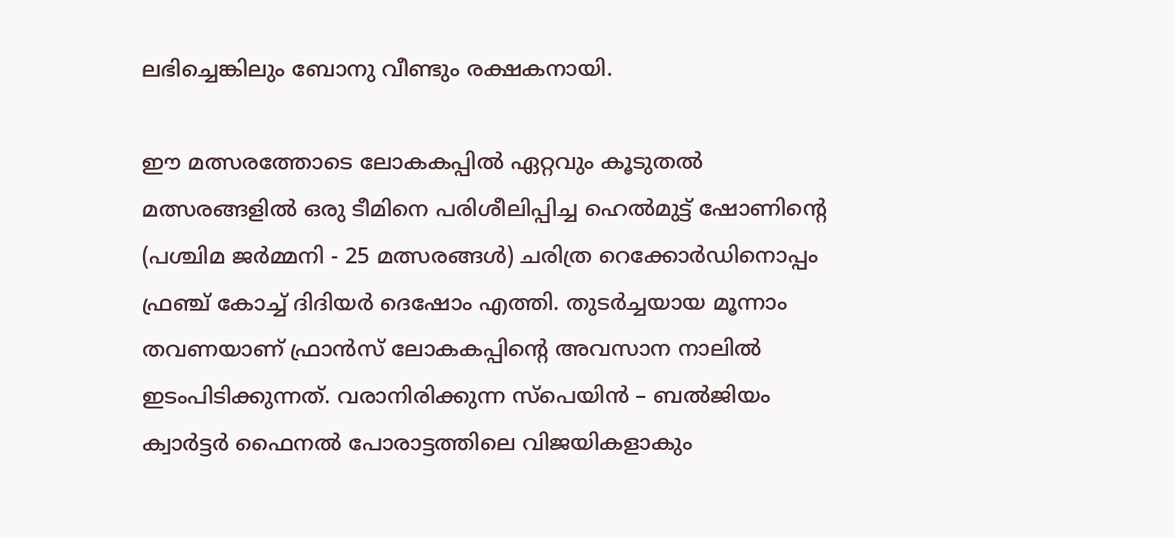ലഭിച്ചെങ്കിലും ബോനു വീണ്ടും രക്ഷകനായി.

ഈ മത്സരത്തോടെ ലോകകപ്പിൽ ഏറ്റവും കൂടുതൽ മത്സരങ്ങളിൽ ഒരു ടീമിനെ പരിശീലിപ്പിച്ച ഹെൽമുട്ട് ഷോണിന്റെ (പശ്ചിമ ജർമ്മനി - 25 മത്സരങ്ങൾ) ചരിത്ര റെക്കോർഡിനൊപ്പം ഫ്രഞ്ച് കോച്ച് ദിദിയർ ദെഷോം എത്തി. തുടർച്ചയായ മൂന്നാം തവണയാണ് ഫ്രാൻസ് ലോകകപ്പിന്റെ അവസാന നാലിൽ ഇടംപിടിക്കുന്നത്. വരാനിരിക്കുന്ന സ്പെയിൻ – ബൽജിയം ക്വാർട്ടർ ഫൈനൽ പോരാട്ടത്തിലെ വിജയികളാകും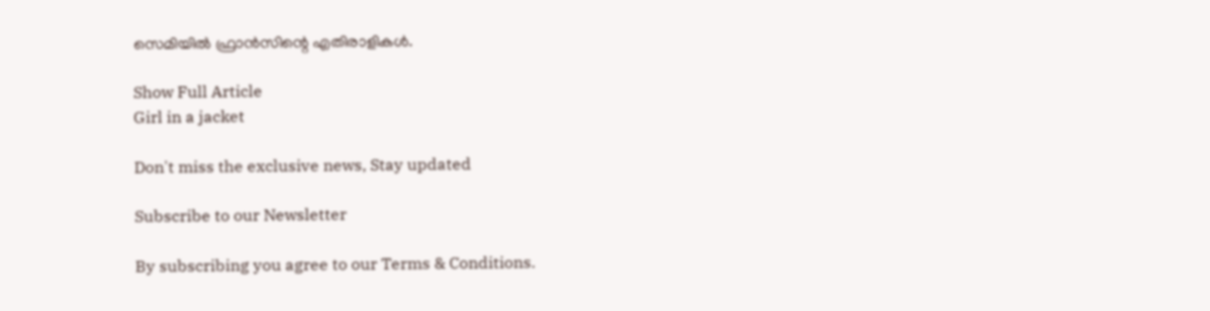സെമിയിൽ ഫ്രാൻസിന്റെ എതിരാളികൾ.

Show Full Article
Girl in a jacket

Don't miss the exclusive news, Stay updated

Subscribe to our Newsletter

By subscribing you agree to our Terms & Conditions.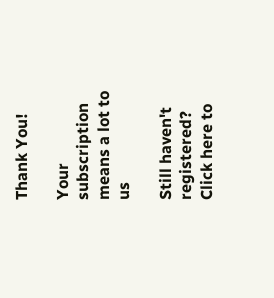Thank You!

Your subscription means a lot to us

Still haven't registered? Click here to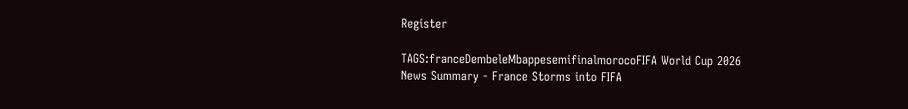Register

TAGS:franceDembeleMbappesemifinalmorocoFIFA World Cup 2026
News Summary - France Storms into FIFA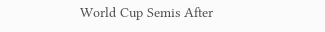World Cup Semis After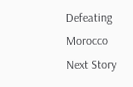Defeating Morocco
Next Story